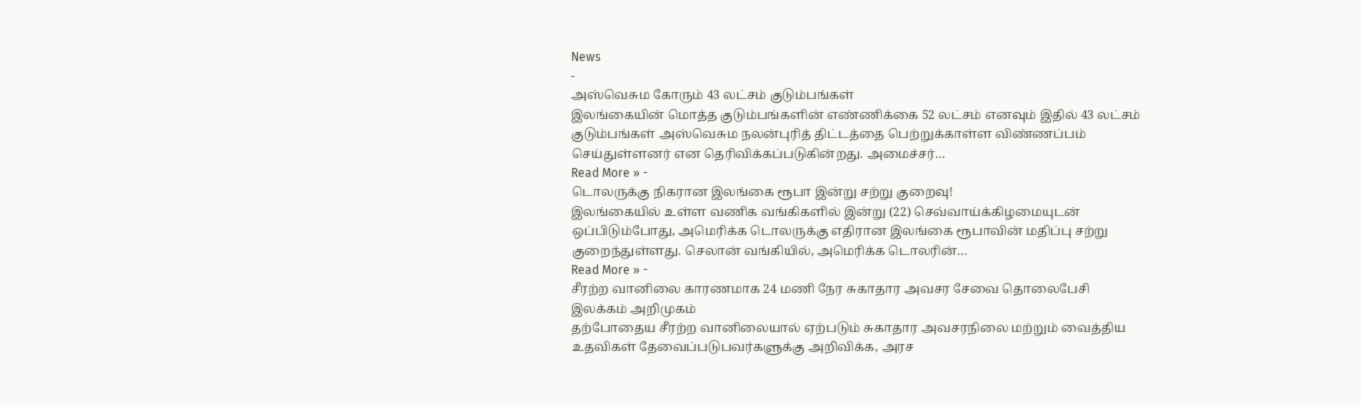News
-
அஸ்வெசும கோரும் 43 லட்சம் குடும்பங்கள்
இலங்கையின் மொத்த குடும்பங்களின் எண்ணிக்கை 52 லட்சம் எனவும் இதில் 43 லட்சம் குடும்பங்கள் அஸ்வெசும நலன்புரித் திட்டத்தை பெற்றுக்காள்ள விண்ணப்பம் செய்துள்ளனர் என தெரிவிக்கப்படுகின்றது. அமைச்சர்…
Read More » -
டொலருக்கு நிகரான இலங்கை ரூபா இன்று சற்று குறைவு!
இலங்கையில் உள்ள வணிக வங்கிகளில் இன்று (22) செவ்வாய்க்கிழமையுடன் ஒப்பிடும்போது, அமெரிக்க டொலருக்கு எதிரான இலங்கை ரூபாவின் மதிப்பு சற்று குறைந்துள்ளது. செலான் வங்கியில், அமெரிக்க டொலரின்…
Read More » -
சீரற்ற வானிலை காரணமாக 24 மணி நேர சுகாதார அவசர சேவை தொலைபேசி இலக்கம் அறிமுகம்
தற்போதைய சீரற்ற வானிலையால் ஏற்படும் சுகாதார அவசரநிலை மற்றும் வைத்திய உதவிகள் தேவைப்படுபவர்களுக்கு அறிவிக்க, அரச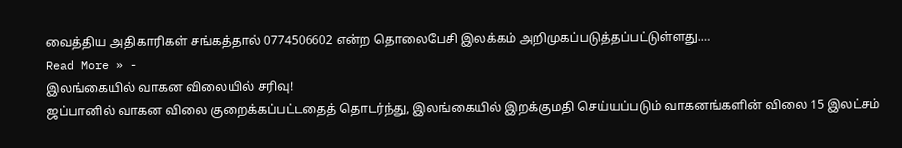வைத்திய அதிகாரிகள் சங்கத்தால் 0774506602 என்ற தொலைபேசி இலக்கம் அறிமுகப்படுத்தப்பட்டுள்ளது.…
Read More » -
இலங்கையில் வாகன விலையில் சரிவு!
ஜப்பானில் வாகன விலை குறைக்கப்பட்டதைத் தொடர்ந்து, இலங்கையில் இறக்குமதி செய்யப்படும் வாகனங்களின் விலை 15 இலட்சம்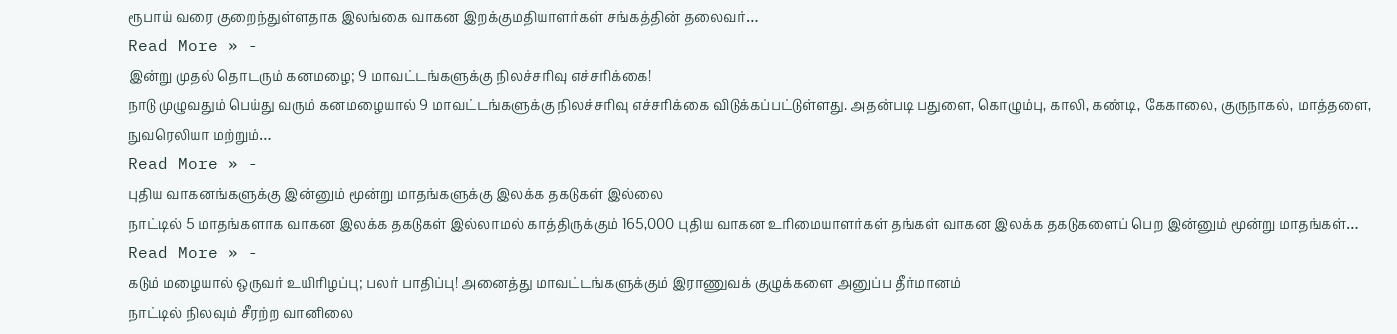ரூபாய் வரை குறைந்துள்ளதாக இலங்கை வாகன இறக்குமதியாளர்கள் சங்கத்தின் தலைவர்…
Read More » -
இன்று முதல் தொடரும் கனமழை; 9 மாவட்டங்களுக்கு நிலச்சரிவு எச்சரிக்கை!
நாடு முழுவதும் பெய்து வரும் கனமழையால் 9 மாவட்டங்களுக்கு நிலச்சரிவு எச்சரிக்கை விடுக்கப்பட்டுள்ளது. அதன்படி பதுளை, கொழும்பு, காலி, கண்டி, கேகாலை, குருநாகல், மாத்தளை, நுவரெலியா மற்றும்…
Read More » -
புதிய வாகனங்களுக்கு இன்னும் மூன்று மாதங்களுக்கு இலக்க தகடுகள் இல்லை
நாட்டில் 5 மாதங்களாக வாகன இலக்க தகடுகள் இல்லாமல் காத்திருக்கும் 165,000 புதிய வாகன உரிமையாளர்கள் தங்கள் வாகன இலக்க தகடுகளைப் பெற இன்னும் மூன்று மாதங்கள்…
Read More » -
கடும் மழையால் ஒருவர் உயிரிழப்பு; பலர் பாதிப்பு! அனைத்து மாவட்டங்களுக்கும் இராணுவக் குழுக்களை அனுப்ப தீர்மானம்
நாட்டில் நிலவும் சீரற்ற வானிலை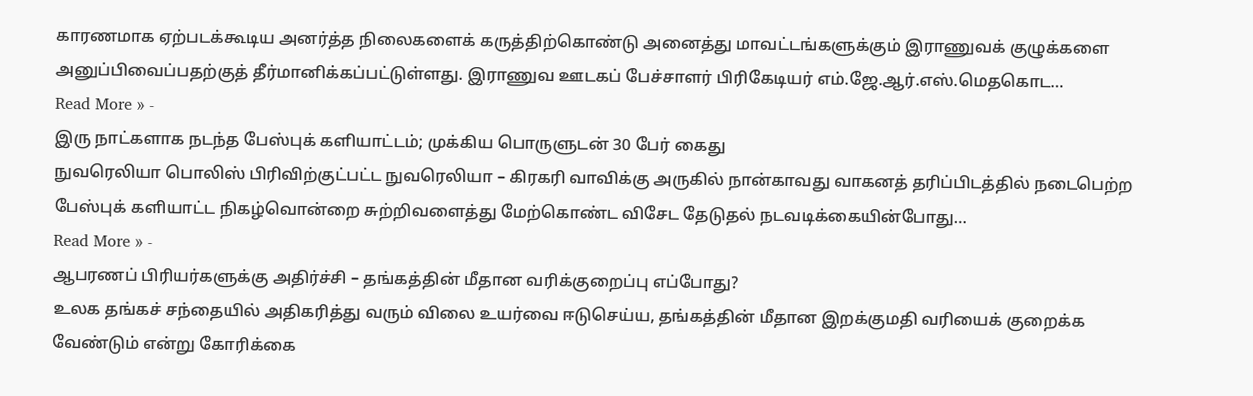காரணமாக ஏற்படக்கூடிய அனர்த்த நிலைகளைக் கருத்திற்கொண்டு அனைத்து மாவட்டங்களுக்கும் இராணுவக் குழுக்களை அனுப்பிவைப்பதற்குத் தீர்மானிக்கப்பட்டுள்ளது. இராணுவ ஊடகப் பேச்சாளர் பிரிகேடியர் எம்.ஜே.ஆர்.எஸ்.மெதகொட…
Read More » -
இரு நாட்களாக நடந்த பேஸ்புக் களியாட்டம்; முக்கிய பொருளுடன் 30 பேர் கைது
நுவரெலியா பொலிஸ் பிரிவிற்குட்பட்ட நுவரெலியா – கிரகரி வாவிக்கு அருகில் நான்காவது வாகனத் தரிப்பிடத்தில் நடைபெற்ற பேஸ்புக் களியாட்ட நிகழ்வொன்றை சுற்றிவளைத்து மேற்கொண்ட விசேட தேடுதல் நடவடிக்கையின்போது…
Read More » -
ஆபரணப் பிரியர்களுக்கு அதிர்ச்சி – தங்கத்தின் மீதான வரிக்குறைப்பு எப்போது?
உலக தங்கச் சந்தையில் அதிகரித்து வரும் விலை உயர்வை ஈடுசெய்ய, தங்கத்தின் மீதான இறக்குமதி வரியைக் குறைக்க வேண்டும் என்று கோரிக்கை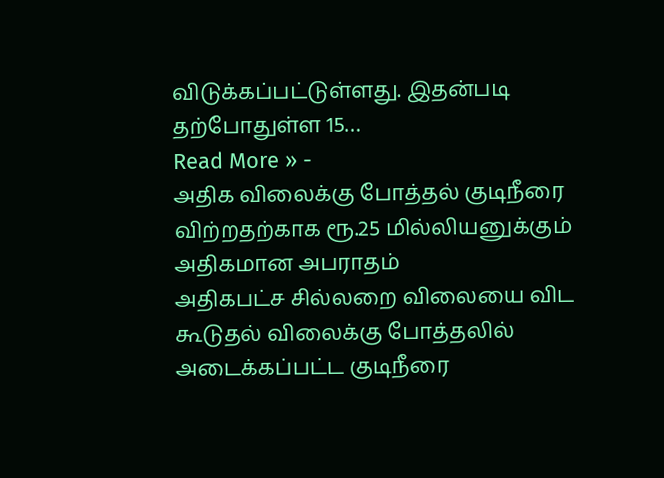விடுக்கப்பட்டுள்ளது. இதன்படி தற்போதுள்ள 15…
Read More » -
அதிக விலைக்கு போத்தல் குடிநீரை விற்றதற்காக ரூ.25 மில்லியனுக்கும் அதிகமான அபராதம்
அதிகபட்ச சில்லறை விலையை விட கூடுதல் விலைக்கு போத்தலில் அடைக்கப்பட்ட குடிநீரை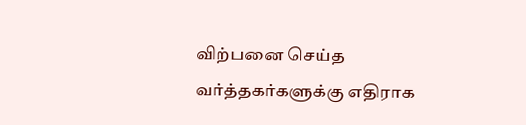விற்பனை செய்த வர்த்தகர்களுக்கு எதிராக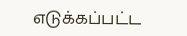எடுக்கப்பட்ட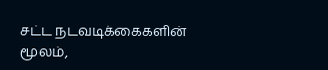சட்ட நடவடிக்கைகளின் மூலம்,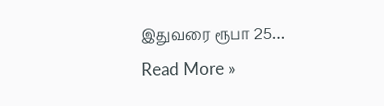இதுவரை ரூபா 25…
Read More »